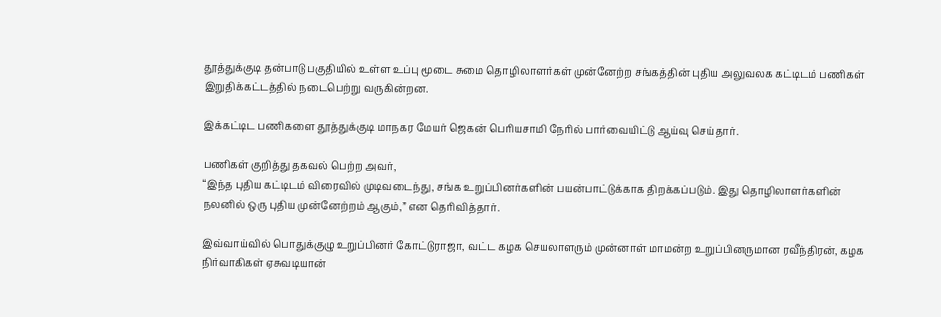தூத்துக்குடி தன்பாடு பகுதியில் உள்ள உப்பு மூடை சுமை தொழிலாளர்கள் முன்னேற்ற சங்கத்தின் புதிய அலுவலக கட்டிடம் பணிகள் இறுதிக்கட்டத்தில் நடைபெற்று வருகின்றன.

இக்கட்டிட பணிகளை தூத்துக்குடி மாநகர மேயர் ஜெகன் பெரியசாமி நேரில் பார்வையிட்டு ஆய்வு செய்தார்.

பணிகள் குறித்து தகவல் பெற்ற அவர்,
“இந்த புதிய கட்டிடம் விரைவில் முடிவடைந்து, சங்க உறுப்பினர்களின் பயன்பாட்டுக்காக திறக்கப்படும். இது தொழிலாளர்களின் நலனில் ஒரு புதிய முன்னேற்றம் ஆகும்,” என தெரிவித்தார்.

இவ்வாய்வில் பொதுக்குழு உறுப்பினர் கோட்டுராஜா, வட்ட கழக செயலாளரும் முன்னாள் மாமன்ற உறுப்பினருமான ரவீந்திரன், கழக நிர்வாகிகள் ஏசுவடியான்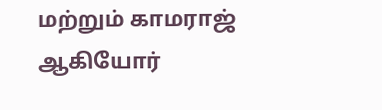மற்றும் காமராஜ் ஆகியோர்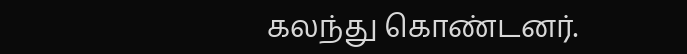கலந்து கொண்டனர்.